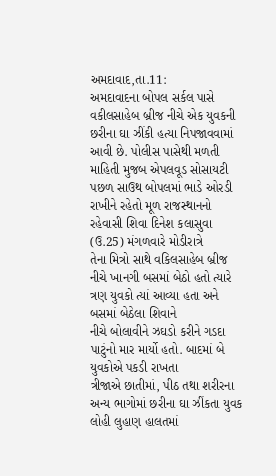અમદાવાદ,તા.11:
અમદાવાદના બોપલ સર્કલ પાસે વકીલસાહેબ બ્રીજ નીચે એક યુવકની છરીના ઘા ઝીંકી હત્યા નિપજાવવામાં
આવી છે. પોલીસ પાસેથી મળતી માહિતી મુજબ એપલવૂડ સોસાયટી પછળ સાઉથ બોપલમાં ભાડે ઓરડી
રાખીને રહેતો મૂળ રાજસ્થાનનો રહેવાસી શિવા દિનેશ કલાસુવા (ઉ.25) મંગળવારે મોડીરાત્રે
તેના મિત્રો સાથે વકિલસાહેબ બ્રીજ નીચે ખાનગી બસમાં બેઠો હતો ત્યારે ત્રણ યુવકો ત્યાં આવ્યા હતા અને બસમાં બેઠેલા શિવાને
નીચે બોલાવીને ઝઘડો કરીને ગડદા પાટુંનો માર માર્યો હતો. બાદમાં બે યુવકોએ પકડી રાખતા
ત્રીજાએ છાતીમાં, પીઠ તથા શરીરના અન્ય ભાગોમાં છરીના ઘા ઝીંકતા યુવક લોહી લુહાણ હાલતમાં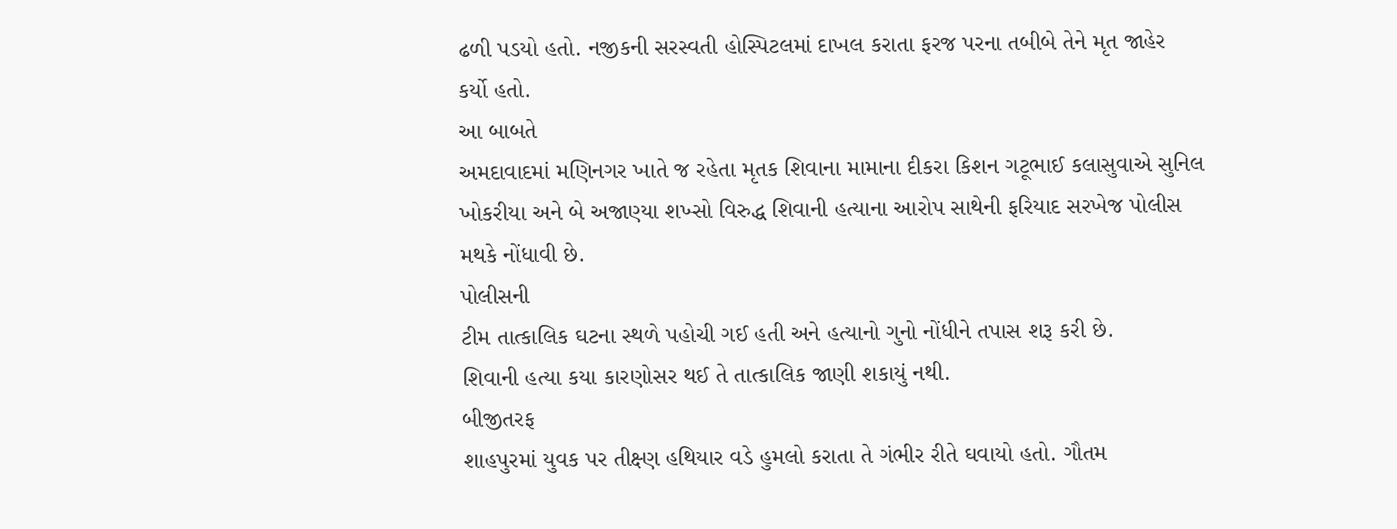ઢળી પડયો હતો. નજીકની સરસ્વતી હોસ્પિટલમાં દાખલ કરાતા ફરજ પરના તબીબે તેને મૃત જાહેર
કર્યો હતો.
આ બાબતે
અમદાવાદમાં મણિનગર ખાતે જ રહેતા મૃતક શિવાના મામાના દીકરા કિશન ગટૂભાઈ કલાસુવાએ સુનિલ
ખોકરીયા અને બે અજાણ્યા શખ્સો વિરુદ્ધ શિવાની હત્યાના આરોપ સાથેની ફરિયાદ સરખેજ પોલીસ
મથકે નોંધાવી છે.
પોલીસની
ટીમ તાત્કાલિક ઘટના સ્થળે પહોચી ગઈ હતી અને હત્યાનો ગુનો નોંધીને તપાસ શરૂ કરી છે.
શિવાની હત્યા કયા કારણોસર થઈ તે તાત્કાલિક જાણી શકાયું નથી.
બીજીતરફ
શાહપુરમાં યુવક પર તીક્ષ્ણ હથિયાર વડે હુમલો કરાતા તે ગંભીર રીતે ઘવાયો હતો. ગૌતમ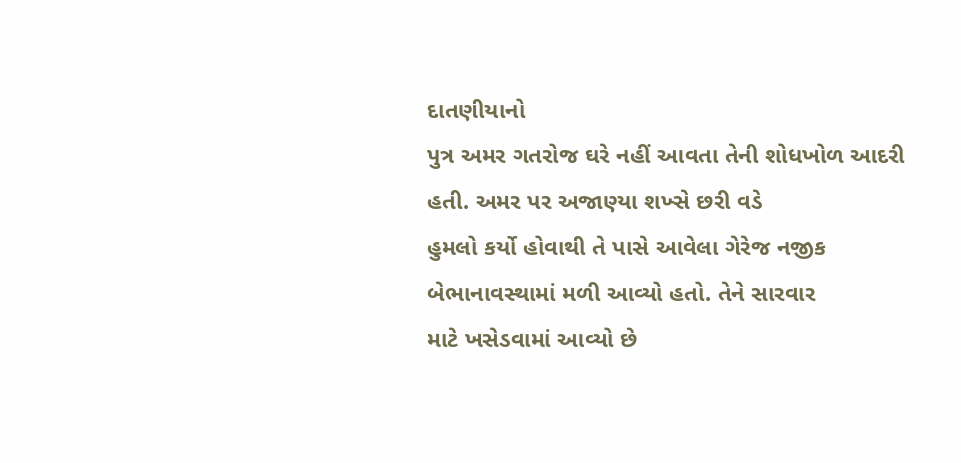દાતણીયાનો
પુત્ર અમર ગતરોજ ઘરે નહીં આવતા તેની શોધખોળ આદરી હતી. અમર પર અજાણ્યા શખ્સે છરી વડે
હુમલો કર્યો હોવાથી તે પાસે આવેલા ગેરેજ નજીક બેભાનાવસ્થામાં મળી આવ્યો હતો. તેને સારવાર
માટે ખસેડવામાં આવ્યો છે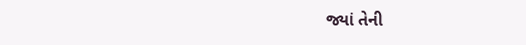જ્યાં તેની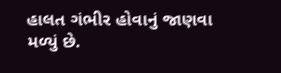હાલત ગંભીર હોવાનું જાણવા મળ્યું છે.